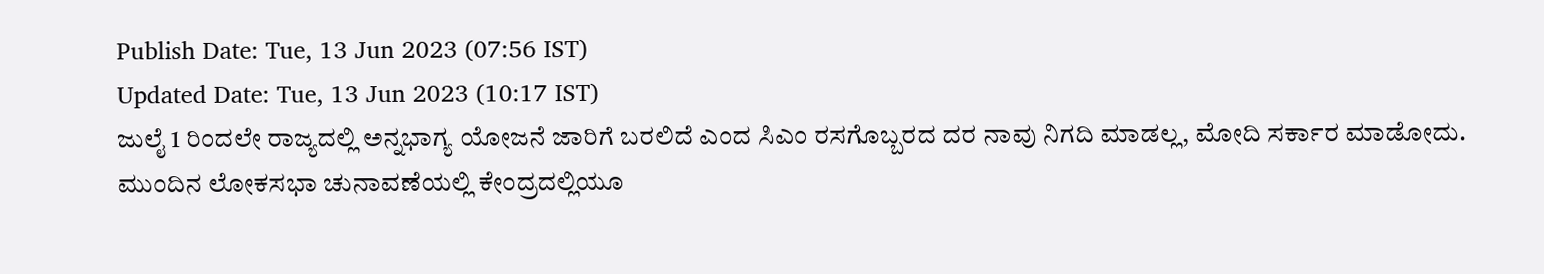Publish Date: Tue, 13 Jun 2023 (07:56 IST)
Updated Date: Tue, 13 Jun 2023 (10:17 IST)
ಜುಲೈ 1 ರಿಂದಲೇ ರಾಜ್ಯದಲ್ಲಿ ಅನ್ನಭಾಗ್ಯ ಯೋಜನೆ ಜಾರಿಗೆ ಬರಲಿದೆ ಎಂದ ಸಿಎಂ ರಸಗೊಬ್ಬರದ ದರ ನಾವು ನಿಗದಿ ಮಾಡಲ್ಲ, ಮೋದಿ ಸರ್ಕಾರ ಮಾಡೋದು.
ಮುಂದಿನ ಲೋಕಸಭಾ ಚುನಾವಣೆಯಲ್ಲಿ ಕೇಂದ್ರದಲ್ಲಿಯೂ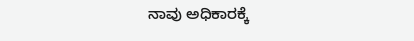ನಾವು ಅಧಿಕಾರಕ್ಕೆ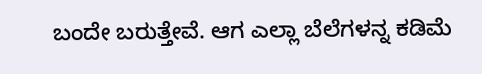ಬಂದೇ ಬರುತ್ತೇವೆ. ಆಗ ಎಲ್ಲಾ ಬೆಲೆಗಳನ್ನ ಕಡಿಮೆ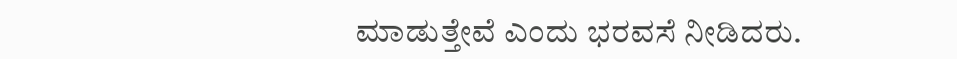ಮಾಡುತ್ತೇವೆ ಎಂದು ಭರವಸೆ ನೀಡಿದರು.